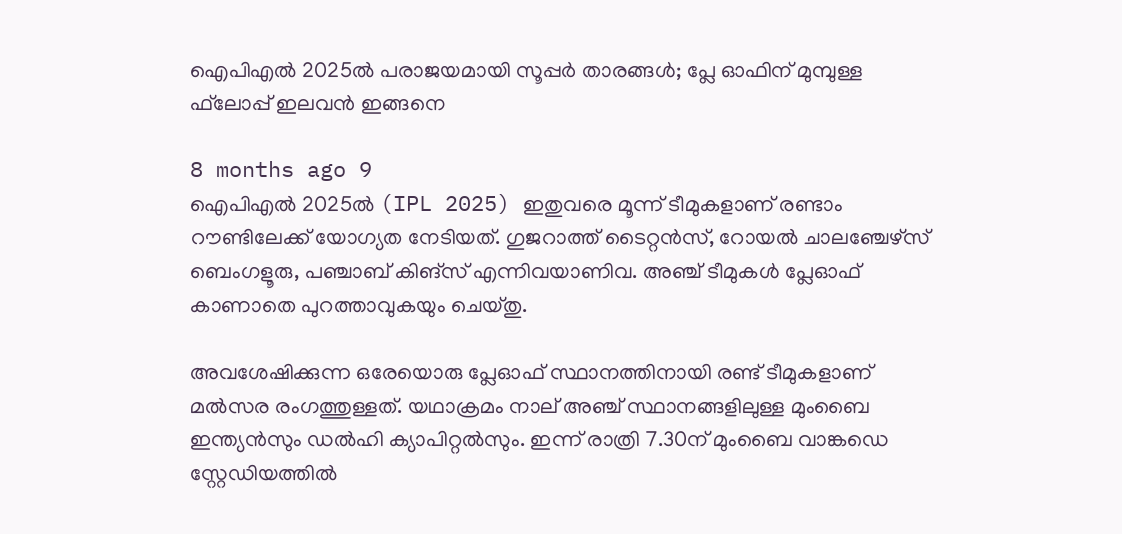ഐപിഎല്‍ 2025ല്‍ പരാജയമായി സൂപ്പര്‍ താരങ്ങള്‍; പ്ലേ ഓഫിന് മുമ്പുള്ള ഫ്‌ലോപ്പ് ഇലവന്‍ ഇങ്ങനെ

8 months ago 9
ഐപിഎല്‍ 2025ല്‍ (IPL 2025) ഇതുവരെ മൂന്ന് ടീമുകളാണ് രണ്ടാം റൗണ്ടിലേക്ക് യോഗ്യത നേടിയത്. ഗുജറാത്ത് ടൈറ്റന്‍സ്, റോയല്‍ ചാലഞ്ചേഴ്‌സ് ബെംഗളൂരു, പഞ്ചാബ് കിങ്‌സ് എന്നിവയാണിവ. അഞ്ച് ടീമുകള്‍ പ്ലേഓഫ് കാണാതെ പുറത്താവുകയും ചെയ്തു.

അവശേഷിക്കുന്ന ഒരേയൊരു പ്ലേഓഫ് സ്ഥാനത്തിനായി രണ്ട് ടീമുകളാണ് മല്‍സര രംഗത്തുള്ളത്. യഥാക്രമം നാല് അഞ്ച് സ്ഥാനങ്ങളിലുള്ള മുംബൈ ഇന്ത്യന്‍സും ഡല്‍ഹി ക്യാപിറ്റല്‍സും. ഇന്ന് രാത്രി 7.30ന് മുംബൈ വാങ്കഡെ സ്റ്റേഡിയത്തില്‍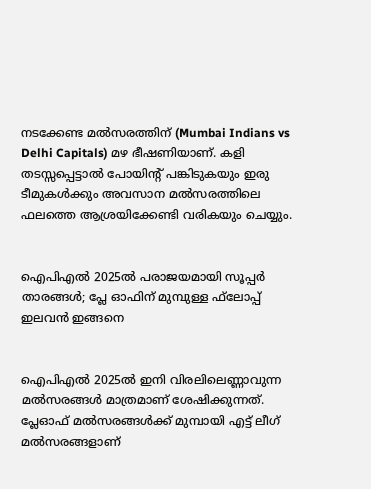നടക്കേണ്ട മല്‍സരത്തിന് (Mumbai Indians vs Delhi Capitals) മഴ ഭീഷണിയാണ്. കളി തടസ്സപ്പെട്ടാല്‍ പോയിന്റ് പങ്കിടുകയും ഇരു ടീമുകള്‍ക്കും അവസാന മല്‍സരത്തിലെ ഫലത്തെ ആശ്രയിക്കേണ്ടി വരികയും ചെയ്യും.


ഐപിഎല്‍ 2025ല്‍ പരാജയമായി സൂപ്പര്‍ താരങ്ങള്‍; പ്ലേ ഓഫിന് മുമ്പുള്ള ഫ്‌ലോപ്പ് ഇലവന്‍ ഇങ്ങനെ


ഐപിഎല്‍ 2025ല്‍ ഇനി വിരലിലെണ്ണാവുന്ന മല്‍സരങ്ങള്‍ മാത്രമാണ് ശേഷിക്കുന്നത്. പ്ലേഓഫ് മല്‍സരങ്ങള്‍ക്ക് മുമ്പായി എട്ട് ലീഗ് മല്‍സരങ്ങളാണ്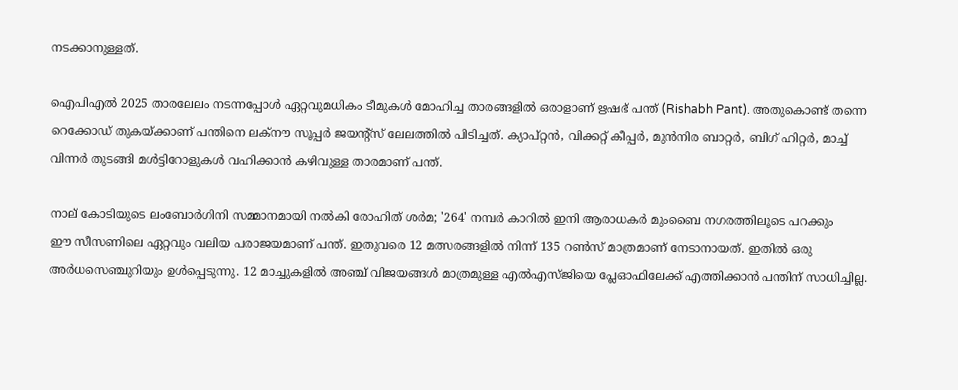നടക്കാനുള്ളത്.

ഐപിഎല്‍ 2025 താരലേലം നടന്നപ്പോള്‍ ഏറ്റവുമധികം ടീമുകള്‍ മോഹിച്ച താരങ്ങളില്‍ ഒരാളാണ് ഋഷഭ് പന്ത് (Rishabh Pant). അതുകൊണ്ട് തന്നെ റെക്കോഡ് തുകയ്ക്കാണ് പന്തിനെ ലക്‌നൗ സൂപ്പര്‍ ജയന്റ്‌സ് ലേലത്തില്‍ പിടിച്ചത്. ക്യാപ്റ്റന്‍, വിക്കറ്റ് കീപ്പര്‍, മുന്‍നിര ബാറ്റര്‍, ബിഗ് ഹിറ്റര്‍, മാച്ച് വിന്നര്‍ തുടങ്ങി മള്‍ട്ടിറോളുകള്‍ വഹിക്കാന്‍ കഴിവുള്ള താരമാണ് പന്ത്.

നാല് കോടിയുടെ ലംബോര്‍ഗിനി സമ്മാനമായി നല്‍കി രോഹിത് ശര്‍മ; '264' നമ്പര്‍ കാറില്‍ ഇനി ആരാധകര്‍ മുംബൈ നഗരത്തിലൂടെ പറക്കും
ഈ സീസണിലെ ഏറ്റവും വലിയ പരാജയമാണ് പന്ത്. ഇതുവരെ 12 മത്സരങ്ങളില്‍ നിന്ന് 135 റണ്‍സ് മാത്രമാണ് നേടാനായത്. ഇതില്‍ ഒരു അര്‍ധസെഞ്ചുറിയും ഉള്‍പ്പെടുന്നു. 12 മാച്ചുകളില്‍ അഞ്ച് വിജയങ്ങള്‍ മാത്രമുള്ള എല്‍എസ്ജിയെ പ്ലേഓഫിലേക്ക് എത്തിക്കാന്‍ പന്തിന് സാധിച്ചില്ല.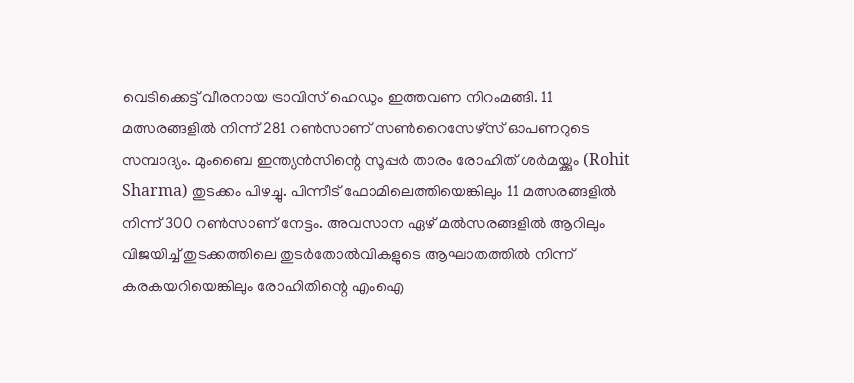വെടിക്കെട്ട് വീരനായ ട്രാവിസ് ഹെഡും ഇത്തവണ നിറംമങ്ങി. 11 മത്സരങ്ങളില്‍ നിന്ന് 281 റണ്‍സാണ് സണ്‍റൈസേഴ്‌സ് ഓപണറുടെ സമ്പാദ്യം. മുംബൈ ഇന്ത്യന്‍സിന്റെ സൂപ്പര്‍ താരം രോഹിത് ശര്‍മയ്ക്കും (Rohit Sharma) തുടക്കം പിഴച്ചു. പിന്നീട് ഫോമിലെത്തിയെങ്കിലും 11 മത്സരങ്ങളില്‍ നിന്ന് 300 റണ്‍സാണ് നേട്ടം. അവസാന ഏഴ് മല്‍സരങ്ങളില്‍ ആറിലും വിജയിച്ച് തുടക്കത്തിലെ തുടര്‍തോല്‍വികളുടെ ആഘാതത്തില്‍ നിന്ന് കരകയറിയെങ്കിലും രോഹിതിന്റെ എംഐ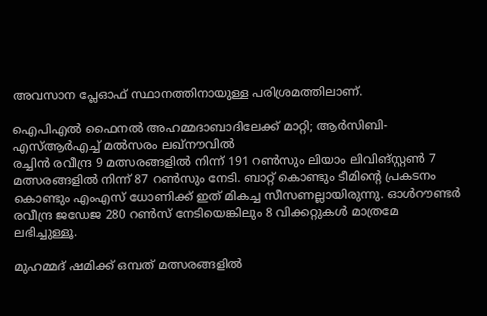അവസാന പ്ലേഓഫ് സ്ഥാനത്തിനായുള്ള പരിശ്രമത്തിലാണ്.

ഐപിഎല്‍ ഫൈനല്‍ അഹമ്മദാബാദിലേക്ക് മാറ്റി; ആര്‍സിബി-എസ്ആര്‍എച്ച് മല്‍സരം ലഖ്നൗവില്‍
രച്ചിന്‍ രവീന്ദ്ര 9 മത്സരങ്ങളില്‍ നിന്ന് 191 റണ്‍സും ലിയാം ലിവിങ്സ്റ്റണ്‍ 7 മത്സരങ്ങളില്‍ നിന്ന് 87 റണ്‍സും നേടി. ബാറ്റ് കൊണ്ടും ടീമിന്റെ പ്രകടനം കൊണ്ടും എംഎസ് ധോണിക്ക് ഇത് മികച്ച സീസണല്ലായിരുന്നു. ഓള്‍റൗണ്ടര്‍ രവീന്ദ്ര ജഡേജ 280 റണ്‍സ് നേടിയെങ്കിലും 8 വിക്കറ്റുകള്‍ മാത്രമേ ലഭിച്ചുള്ളൂ.

മുഹമ്മദ് ഷമിക്ക് ഒമ്പത് മത്സരങ്ങളില്‍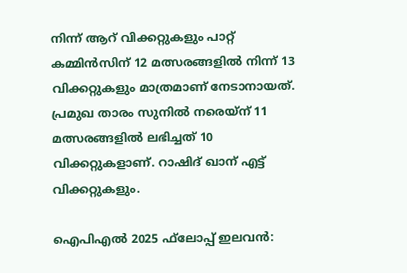നിന്ന് ആറ് വിക്കറ്റുകളും പാറ്റ് കമ്മിന്‍സിന് 12 മത്സരങ്ങളില്‍ നിന്ന് 13 വിക്കറ്റുകളും മാത്രമാണ് നേടാനായത്. പ്രമുഖ താരം സുനില്‍ നരെയ്‌ന് 11 മത്സരങ്ങളില്‍ ലഭിച്ചത് 10 വിക്കറ്റുകളാണ്. റാഷിദ് ഖാന് എട്ട് വിക്കറ്റുകളും.

ഐപിഎല്‍ 2025 ഫ്‌ലോപ്പ് ഇലവന്‍: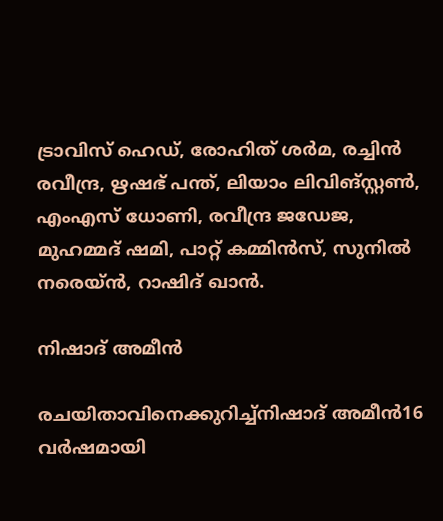ട്രാവിസ് ഹെഡ്, രോഹിത് ശര്‍മ, രച്ചിന്‍ രവീന്ദ്ര, ഋഷഭ് പന്ത്, ലിയാം ലിവിങ്സ്റ്റണ്‍, എംഎസ് ധോണി, രവീന്ദ്ര ജഡേജ, മുഹമ്മദ് ഷമി, പാറ്റ് കമ്മിന്‍സ്, സുനില്‍ നരെയ്ന്‍, റാഷിദ് ഖാന്‍.

നിഷാദ് അമീന്‍

രചയിതാവിനെക്കുറിച്ച്നിഷാദ് അമീന്‍16 വര്‍ഷമായി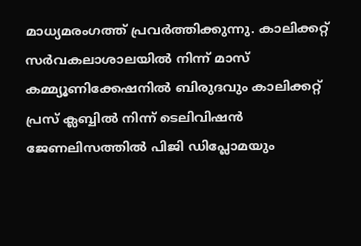മാധ്യമരംഗത്ത് പ്രവര്‍ത്തിക്കുന്നു. കാലിക്കറ്റ് സര്‍വകലാശാലയില്‍ നിന്ന് മാസ് കമ്മ്യൂണിക്കേഷനില്‍ ബിരുദവും കാലിക്കറ്റ് പ്രസ് ക്ലബ്ബില്‍ നിന്ന് ടെലിവിഷന്‍ ജേണലിസത്തില്‍ പിജി ഡിപ്ലോമയും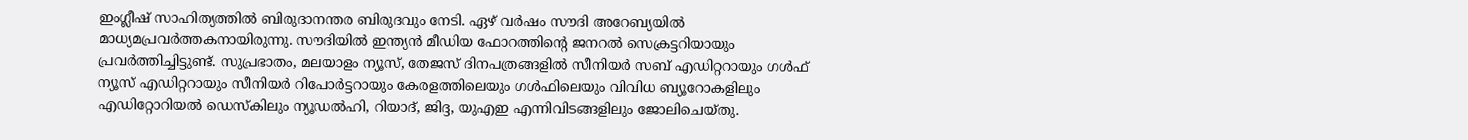ഇംഗ്ലീഷ് സാഹിത്യത്തില്‍ ബിരുദാനന്തര ബിരുദവും നേടി. ഏഴ് വര്‍ഷം സൗദി അറേബ്യയില്‍ മാധ്യമപ്രവര്‍ത്തകനായിരുന്നു. സൗദിയില്‍ ഇന്ത്യന്‍ മീഡിയ ഫോറത്തിന്റെ ജനറല്‍ സെക്രട്ടറിയായും പ്രവര്‍ത്തിച്ചിട്ടുണ്ട്. സുപ്രഭാതം, മലയാളം ന്യൂസ്, തേജസ് ദിനപത്രങ്ങളില്‍ സീനിയര്‍ സബ് എഡിറ്ററായും ഗള്‍ഫ് ന്യൂസ് എഡിറ്ററായും സീനിയര്‍ റിപോര്‍ട്ടറായും കേരളത്തിലെയും ഗള്‍ഫിലെയും വിവിധ ബ്യൂറോകളിലും എഡിറ്റോറിയല്‍ ഡെസ്‌കിലും ന്യൂഡല്‍ഹി, റിയാദ്, ജിദ്ദ, യുഎഇ എന്നിവിടങ്ങളിലും ജോലിചെയ്തു.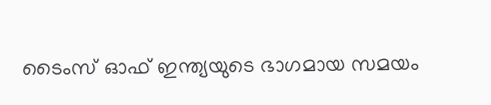ടൈംസ് ഓഫ് ഇന്ത്യയുടെ ഭാഗമായ സമയം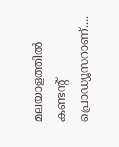മലയാളത്തില്‍ കണ്ടന്റ് പ്രൊഡ്യൂസറാണ്....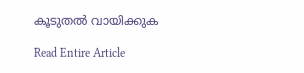കൂടുതൽ വായിക്കുക

Read Entire Article